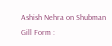Ashish Nehra on Shubman Gill Form :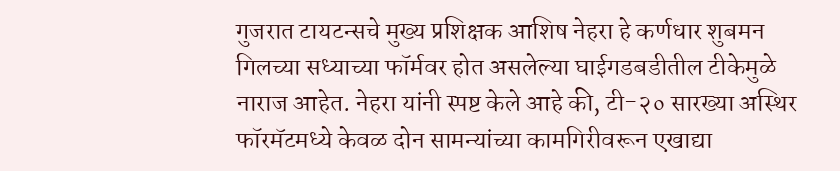गुजरात टायटन्सचे मुख्य प्रशिक्षक आशिष नेहरा हे कर्णधार शुबमन गिलच्या सध्याच्या फॉर्मवर होत असलेल्या घाईगडबडीतील टीकेमुळे नाराज आहेत. नेहरा यांनी स्पष्ट केले आहे की, टी-२० सारख्या अस्थिर फॉरमॅटमध्ये केवळ दोन सामन्यांच्या कामगिरीवरून एखाद्या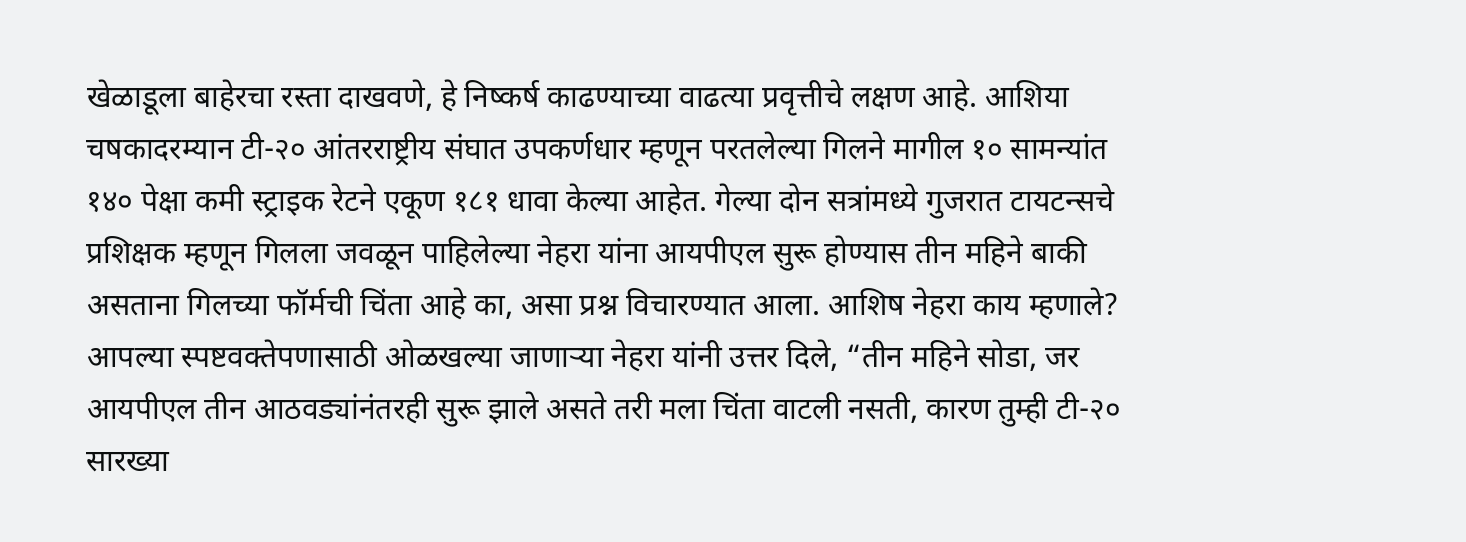खेळाडूला बाहेरचा रस्ता दाखवणे, हे निष्कर्ष काढण्याच्या वाढत्या प्रवृत्तीचे लक्षण आहे. आशिया चषकादरम्यान टी-२० आंतरराष्ट्रीय संघात उपकर्णधार म्हणून परतलेल्या गिलने मागील १० सामन्यांत १४० पेक्षा कमी स्ट्राइक रेटने एकूण १८१ धावा केल्या आहेत. गेल्या दोन सत्रांमध्ये गुजरात टायटन्सचे प्रशिक्षक म्हणून गिलला जवळून पाहिलेल्या नेहरा यांना आयपीएल सुरू होण्यास तीन महिने बाकी असताना गिलच्या फॉर्मची चिंता आहे का, असा प्रश्न विचारण्यात आला. आशिष नेहरा काय म्हणाले? आपल्या स्पष्टवक्तेपणासाठी ओळखल्या जाणाऱ्या नेहरा यांनी उत्तर दिले, “तीन महिने सोडा, जर आयपीएल तीन आठवड्यांनंतरही सुरू झाले असते तरी मला चिंता वाटली नसती, कारण तुम्ही टी-२० सारख्या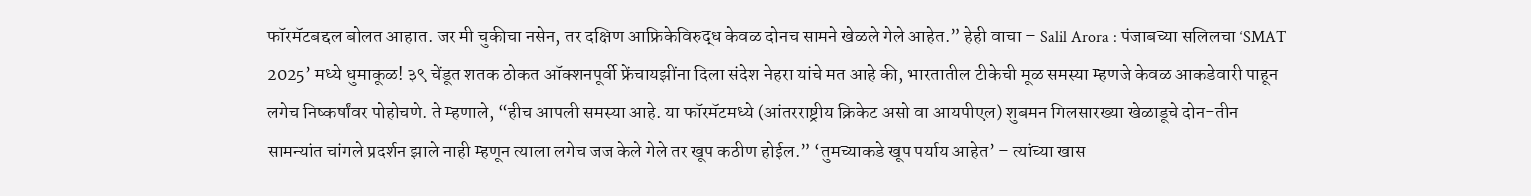फॉरमॅटबद्दल बोलत आहात. जर मी चुकीचा नसेन, तर दक्षिण आफ्रिकेविरुद्ध केवळ दोनच सामने खेळले गेले आहेत.” हेही वाचा – Salil Arora : पंजाबच्या सलिलचा ‘SMAT 2025’ मध्ये धुमाकूळ! ३९ चेंडूत शतक ठोकत ऑक्शनपूर्वी फ्रेंचायझींना दिला संदेश नेहरा यांचे मत आहे की, भारतातील टीकेची मूळ समस्या म्हणजे केवळ आकडेवारी पाहून लगेच निष्कर्षांवर पोहोचणे. ते म्हणाले, “हीच आपली समस्या आहे. या फॉरमॅटमध्ये (आंतरराष्ट्रीय क्रिकेट असो वा आयपीएल) शुबमन गिलसारख्या खेळाडूचे दोन-तीन सामन्यांत चांगले प्रदर्शन झाले नाही म्हणून त्याला लगेच जज केले गेले तर खूप कठीण होईल.” ‘तुमच्याकडे खूप पर्याय आहेत’ – त्यांच्या खास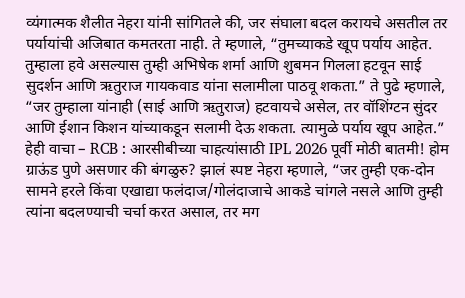व्यंगात्मक शैलीत नेहरा यांनी सांगितले की, जर संघाला बदल करायचे असतील तर पर्यायांची अजिबात कमतरता नाही. ते म्हणाले, “तुमच्याकडे खूप पर्याय आहेत. तुम्हाला हवे असल्यास तुम्ही अभिषेक शर्मा आणि शुबमन गिलला हटवून साई सुदर्शन आणि ऋतुराज गायकवाड यांना सलामीला पाठवू शकता.” ते पुढे म्हणाले, “जर तुम्हाला यांनाही (साई आणि ऋतुराज) हटवायचे असेल, तर वॉशिंग्टन सुंदर आणि ईशान किशन यांच्याकडून सलामी देऊ शकता. त्यामुळे पर्याय खूप आहेत.” हेही वाचा – RCB : आरसीबीच्या चाहत्यांसाठी IPL 2026 पूर्वी मोठी बातमी! होम ग्राऊंड पुणे असणार की बंगळुरु? झालं स्पष्ट नेहरा म्हणाले, “जर तुम्ही एक-दोन सामने हरले किंवा एखाद्या फलंदाज/गोलंदाजाचे आकडे चांगले नसले आणि तुम्ही त्यांना बदलण्याची चर्चा करत असाल, तर मग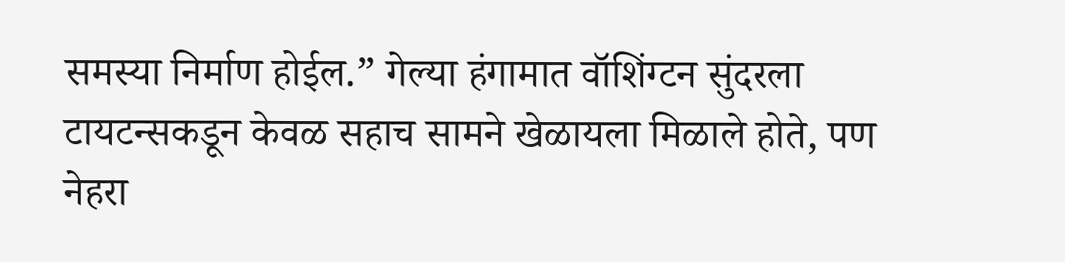समस्या निर्माण होईल.” गेल्या हंगामात वॉशिंग्टन सुंदरला टायटन्सकडून केवळ सहाच सामने खेळायला मिळाले होते, पण नेहरा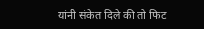यांनी संकेत दिले की तो फिट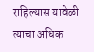राहिल्यास यावेळी त्याचा अधिक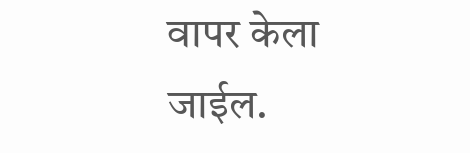वापर केला जाईल.